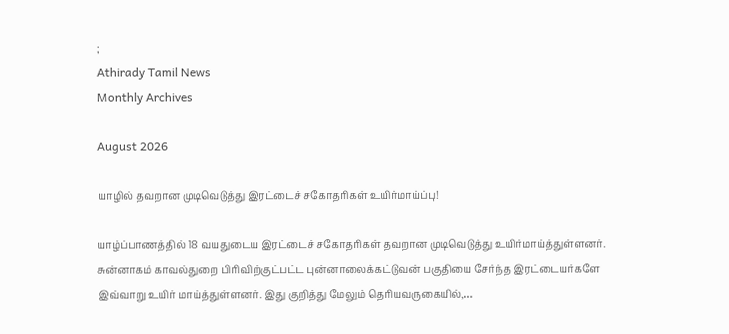;
Athirady Tamil News
Monthly Archives

August 2026

யாழில் தவறான முடிவெடுத்து இரட்டைச் சகோதரிகள் உயிர்மாய்ப்பு!

யாழ்ப்பாணத்தில் 18 வயதுடைய இரட்டைச் சகோதரிகள் தவறான முடிவெடுத்து உயிர்மாய்த்துள்ளனர். சுன்னாகம் காவல்துறை பிரிவிற்குட்பட்ட புன்னாலைக்கட்டுவன் பகுதியை சேர்ந்த இரட்டையர்களே இவ்வாறு உயிர் மாய்த்துள்ளனர். இது குறித்து மேலும் தெரியவருகையில்,…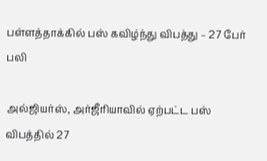பள்ளத்தாக்கில் பஸ் கவிழ்ந்து விபத்து – 27 பேர் பலி

அல்ஜியர்ஸ், அர்ஜீரியாவில் ஏற்பட்ட பஸ் விபத்தில் 27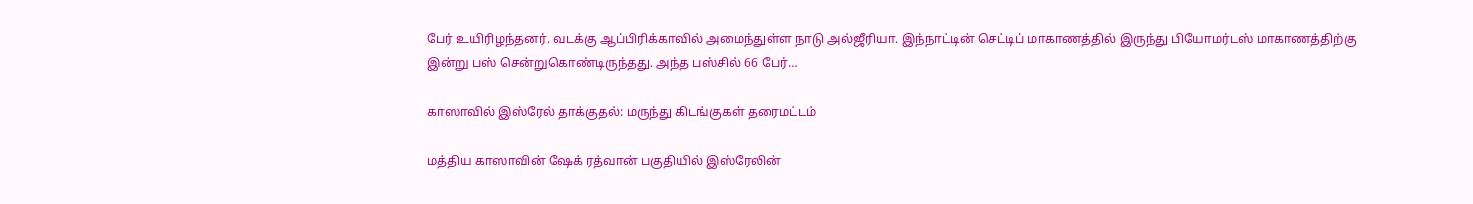பேர் உயிரிழந்தனர். வடக்கு ஆப்பிரிக்காவில் அமைந்துள்ள நாடு அல்ஜீரியா. இந்நாட்டின் செட்டிப் மாகாணத்தில் இருந்து பியோமர்டஸ் மாகாணத்திற்கு இன்று பஸ் சென்றுகொண்டிருந்தது. அந்த பஸ்சில் 66 பேர்…

காஸாவில் இஸ்ரேல் தாக்குதல்: மருந்து கிடங்குகள் தரைமட்டம்

மத்திய காஸாவின் ஷேக் ரத்வான் பகுதியில் இஸ்ரேலின்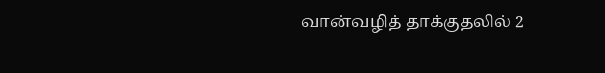வான்வழித் தாக்குதலில் 2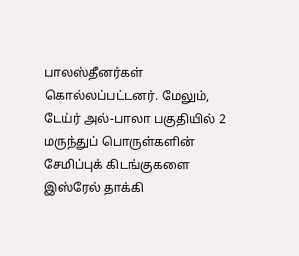பாலஸ்தீனர்கள் கொல்லப்பட்டனர். மேலும், டேய்ர் அல்-பாலா பகுதியில் 2 மருந்துப் பொருள்களின் சேமிப்புக் கிடங்குகளை இஸ்ரேல் தாக்கி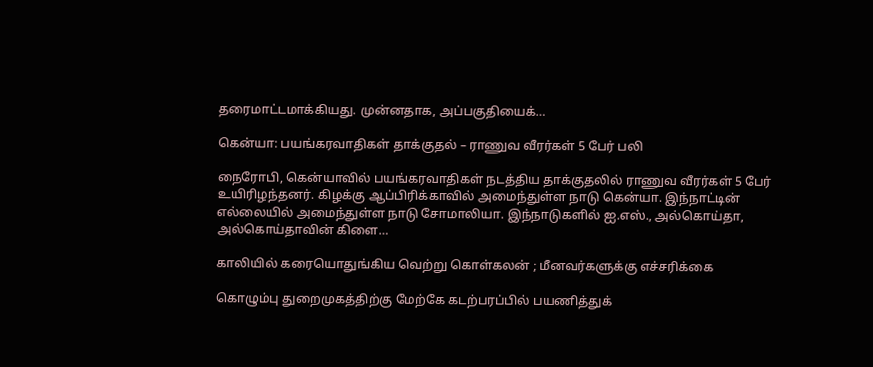தரைமாட்டமாக்கியது. முன்னதாக, அப்பகுதியைக்…

கென்யா: பயங்கரவாதிகள் தாக்குதல் – ராணுவ வீரர்கள் 5 பேர் பலி

நைரோபி, கென்யாவில் பயங்கரவாதிகள் நடத்திய தாக்குதலில் ராணுவ வீரர்கள் 5 பேர் உயிரிழந்தனர். கிழக்கு ஆப்பிரிக்காவில் அமைந்துள்ள நாடு கென்யா. இந்நாட்டின் எல்லையில் அமைந்துள்ள நாடு சோமாலியா. இந்நாடுகளில் ஐ.எஸ்., அல்கொய்தா, அல்கொய்தாவின் கிளை…

காலியில் கரையொதுங்கிய வெற்று கொள்கலன் ; மீனவர்களுக்கு எச்சரிக்கை

கொழும்பு துறைமுகத்திற்கு மேற்கே கடற்பரப்பில் பயணித்துக்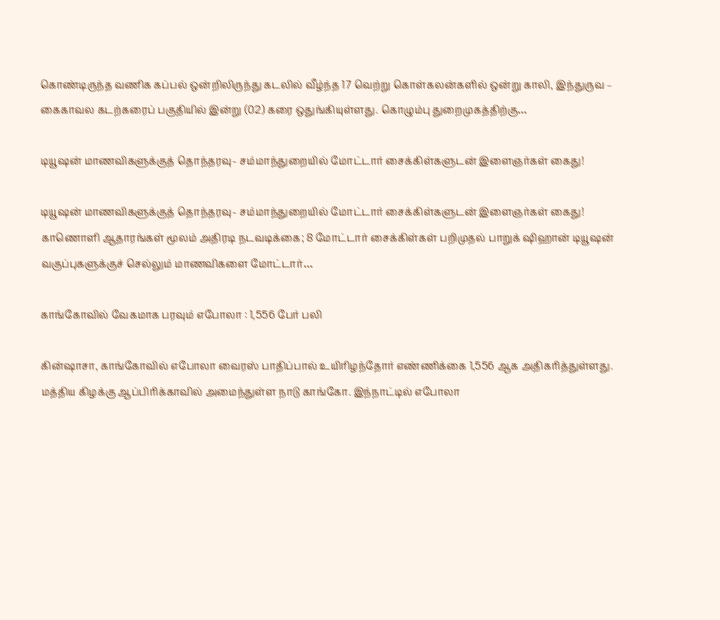கொண்டிருந்த வணிக கப்பல் ஒன்றிலிருந்து கடலில் வீழ்ந்த 17 வெற்று கொள்கலன்களில் ஒன்று காலி, இந்துருவ – கைகாவல கடற்கரைப் பகுதியில் இன்று (02) கரை ஒதுங்கியுள்ளது. கொழும்பு துறைமுகத்திற்கு…

டியூஷன் மாணவிகளுக்குத் தொந்தரவு- சம்மாந்துறையில் மோட்டார் சைக்கிள்களுடன் இளைஞர்கள் கைது!

டியூஷன் மாணவிகளுக்குத் தொந்தரவு- சம்மாந்துறையில் மோட்டார் சைக்கிள்களுடன் இளைஞர்கள் கைது! காணொளி ஆதாரங்கள் மூலம் அதிரடி நடவடிக்கை; 8 மோட்டார் சைக்கிள்கள் பறிமுதல் பாறுக் ஷிஹான் டியூஷன் வகுப்புகளுக்குச் செல்லும் மாணவிகளை மோட்டார்…

காங்கோவில் வேகமாக பரவும் எபோலா : 1,556 பேர் பலி

கின்ஷாசா, காங்கோவில் எபோலா வைரஸ் பாதிப்பால் உயிரிழந்தோர் எண்ணிக்கை 1,556 ஆக அதிகரித்துள்ளது. மத்திய கிழக்கு ஆப்பிரிக்காவில் அமைந்துள்ள நாடு காங்கோ. இந்நாட்டில் எபோலா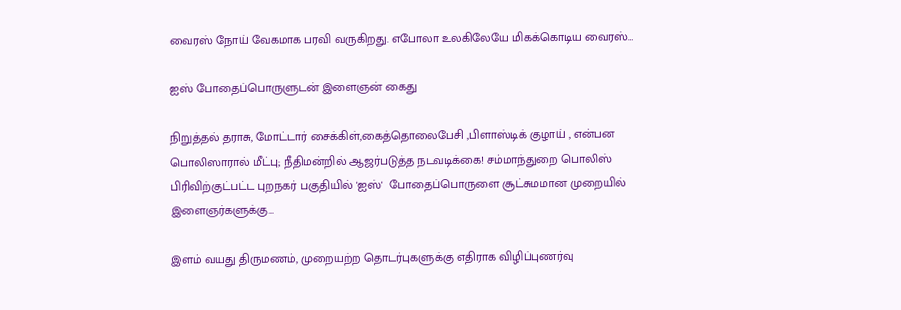வைரஸ் நோய் வேகமாக பரவி வருகிறது. எபோலா உலகிலேயே மிகக்கொடிய வைரஸ்…

ஐஸ் போதைப்பொருளுடன் இளைஞன் கைது

நிறுத்தல் தராசு, மோட்டார் சைக்கிள்,கைத்தொலைபேசி ,பிளாஸ்டிக் குழாய் , என்பன பொலிஸாரால் மீட்பு; நீதிமன்றில் ஆஜர்படுத்த நடவடிக்கை! சம்மாந்துறை பொலிஸ் பிரிவிற்குட்பட்ட புறநகர் பகுதியில் 'ஐஸ்'  போதைப்பொருளை சூட்சுமமான முறையில் இளைஞர்களுக்கு…

இளம் வயது திருமணம், முறையற்ற தொடர்புகளுக்கு எதிராக விழிப்புணர்வு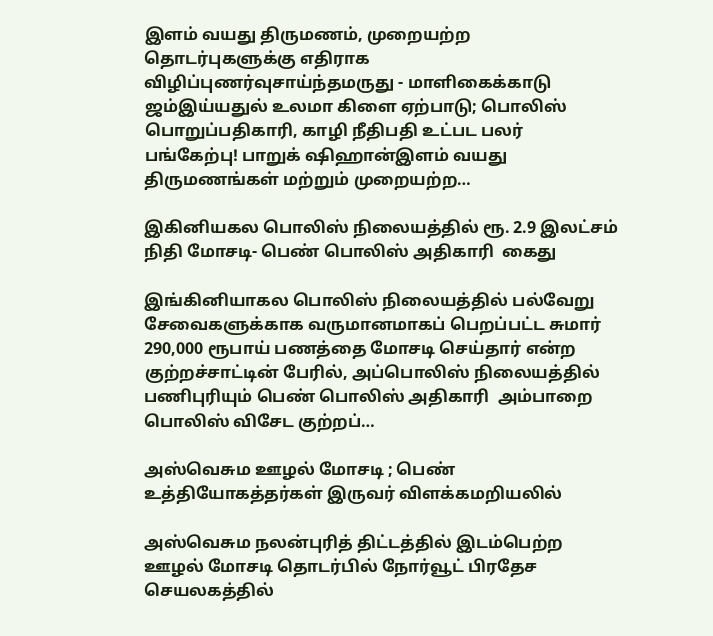இளம் வயது திருமணம், முறையற்ற தொடர்புகளுக்கு எதிராக விழிப்புணர்வுசாய்ந்தமருது - மாளிகைக்காடு ஜம்இய்யதுல் உலமா கிளை ஏற்பாடு; பொலிஸ் பொறுப்பதிகாரி, காழி நீதிபதி உட்பட பலர் பங்கேற்பு! பாறுக் ஷிஹான்இளம் வயது திருமணங்கள் மற்றும் முறையற்ற…

இகினியகல பொலிஸ் நிலையத்தில் ரூ. 2.9 இலட்சம் நிதி மோசடி- பெண் பொலிஸ் அதிகாரி  கைது

இங்கினியாகல பொலிஸ் நிலையத்தில் பல்வேறு சேவைகளுக்காக வருமானமாகப் பெறப்பட்ட சுமார் 290,000 ரூபாய் பணத்தை மோசடி செய்தார் என்ற குற்றச்சாட்டின் பேரில், அப்பொலிஸ் நிலையத்தில் பணிபுரியும் பெண் பொலிஸ் அதிகாரி  அம்பாறை பொலிஸ் விசேட குற்றப்…

அஸ்வெசும ஊழல் மோசடி ; பெண் உத்தியோகத்தர்கள் இருவர் விளக்கமறியலில்

அஸ்வெசும நலன்புரித் திட்டத்தில் இடம்பெற்ற ஊழல் மோசடி தொடர்பில் நோர்வூட் பிரதேச செயலகத்தில்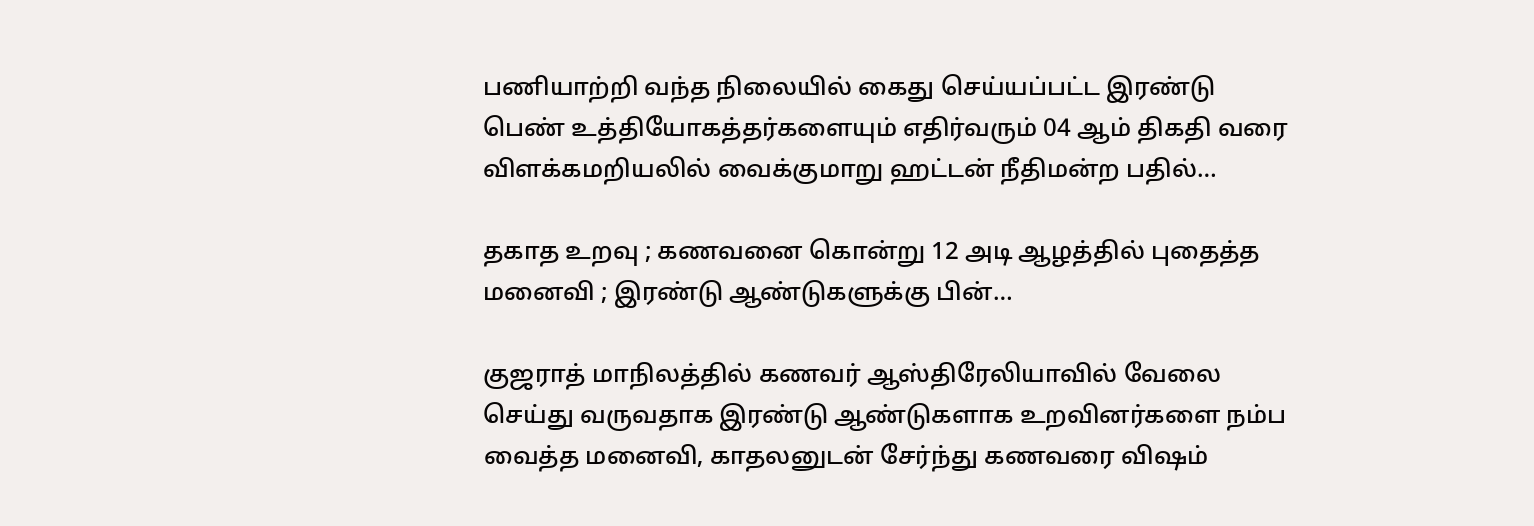பணியாற்றி வந்த நிலையில் கைது செய்யப்பட்ட இரண்டு பெண் உத்தியோகத்தர்களையும் எதிர்வரும் 04 ஆம் திகதி வரை விளக்கமறியலில் வைக்குமாறு ஹட்டன் நீதிமன்ற பதில்…

தகாத உறவு ; கணவனை கொன்று 12 அடி ஆழத்தில் புதைத்த மனைவி ; இரண்டு ஆண்டுகளுக்கு பின்…

குஜராத் மாநிலத்தில் கணவர் ஆஸ்திரேலியாவில் வேலை செய்து வருவதாக இரண்டு ஆண்டுகளாக உறவினர்களை நம்ப வைத்த மனைவி, காதலனுடன் சேர்ந்து கணவரை விஷம்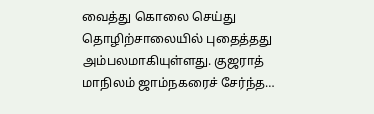வைத்து கொலை செய்து தொழிற்சாலையில் புதைத்தது அம்பலமாகியுள்ளது. குஜராத் மாநிலம் ஜாம்நகரைச் சேர்ந்த…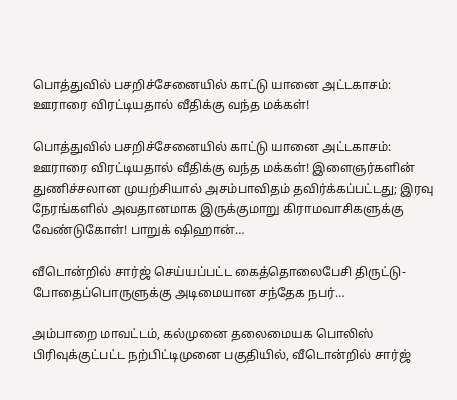பொத்துவில் பசறிச்சேனையில் காட்டு யானை அட்டகாசம்: ஊராரை விரட்டியதால் வீதிக்கு வந்த மக்கள்!

பொத்துவில் பசறிச்சேனையில் காட்டு யானை அட்டகாசம்: ஊராரை விரட்டியதால் வீதிக்கு வந்த மக்கள்! இளைஞர்களின் துணிச்சலான முயற்சியால் அசம்பாவிதம் தவிர்க்கப்பட்டது; இரவு நேரங்களில் அவதானமாக இருக்குமாறு கிராமவாசிகளுக்கு வேண்டுகோள்! பாறுக் ஷிஹான்…

வீடொன்றில் சார்ஜ் செய்யப்பட்ட கைத்தொலைபேசி திருட்டு- போதைப்பொருளுக்கு அடிமையான சந்தேக நபர்…

அம்பாறை மாவட்டம், கல்முனை தலைமையக பொலிஸ் பிரிவுக்குட்பட்ட நற்பிட்டிமுனை பகுதியில், வீடொன்றில் சார்ஜ்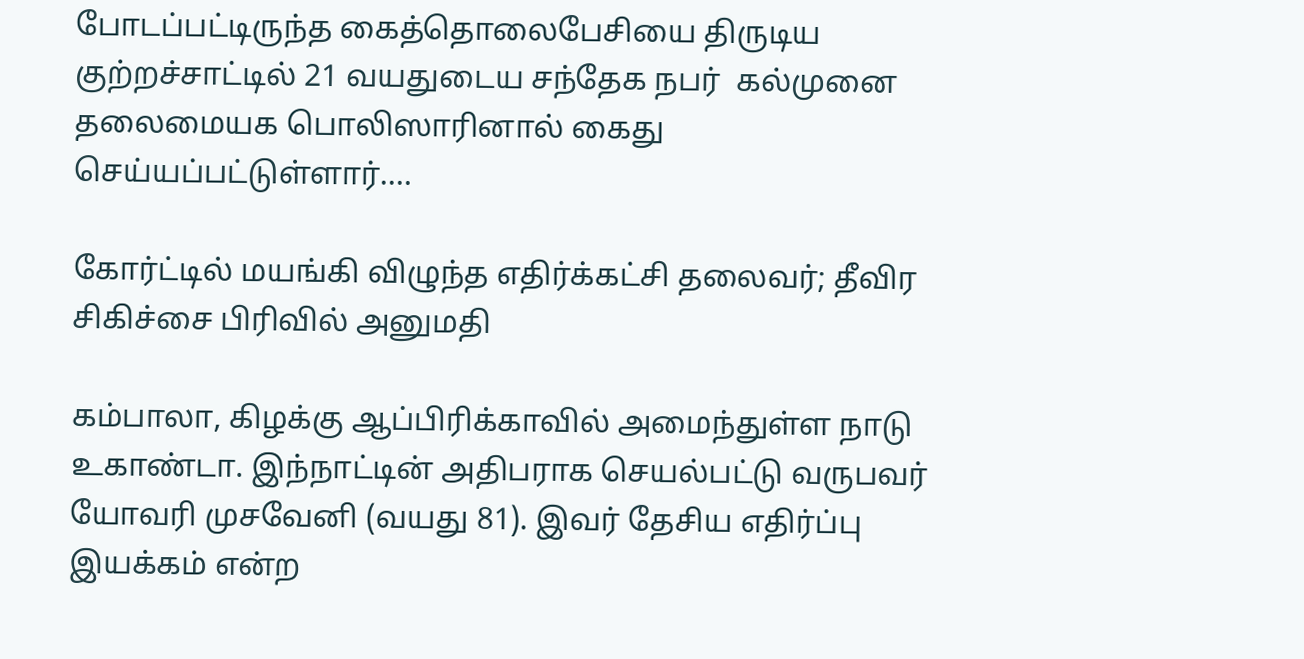போடப்பட்டிருந்த கைத்தொலைபேசியை திருடிய குற்றச்சாட்டில் 21 வயதுடைய சந்தேக நபர்  கல்முனை தலைமையக பொலிஸாரினால் கைது செய்யப்பட்டுள்ளார்.…

கோர்ட்டில் மயங்கி விழுந்த எதிர்க்கட்சி தலைவர்; தீவிர சிகிச்சை பிரிவில் அனுமதி

கம்பாலா, கிழக்கு ஆப்பிரிக்காவில் அமைந்துள்ள நாடு உகாண்டா. இந்நாட்டின் அதிபராக செயல்பட்டு வருபவர் யோவரி முசவேனி (வயது 81). இவர் தேசிய எதிர்ப்பு இயக்கம் என்ற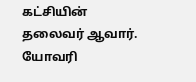கட்சியின் தலைவர் ஆவார். யோவரி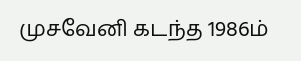முசவேனி கடந்த 1986ம்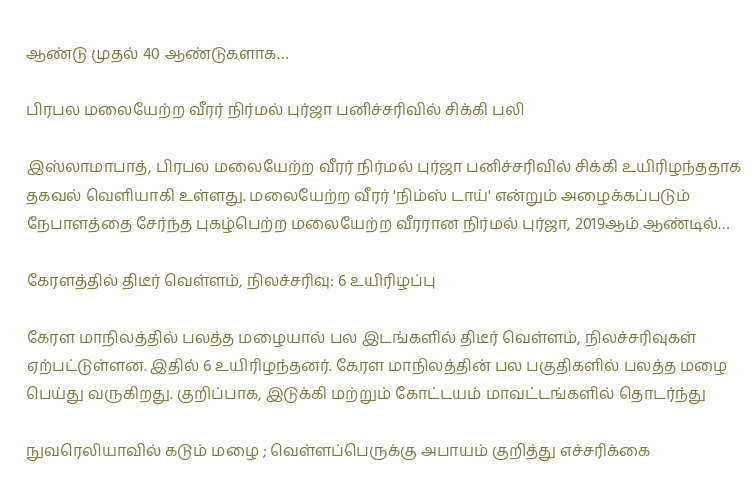ஆண்டு முதல் 40 ஆண்டுகளாக…

பிரபல மலையேற்ற வீரர் நிர்மல் புர்ஜா பனிச்சரிவில் சிக்கி பலி

இஸ்லாமாபாத், பிரபல மலையேற்ற வீரர் நிர்மல் புர்ஜா பனிச்சரிவில் சிக்கி உயிரிழந்ததாக தகவல் வெளியாகி உள்ளது. மலையேற்ற வீரர் 'நிம்ஸ் டாய்' என்றும் அழைக்கப்படும் நேபாளத்தை சேர்ந்த புகழ்பெற்ற மலையேற்ற வீரரான நிர்மல் புர்ஜா, 2019ஆம் ஆண்டில்…

கேரளத்தில் திடீர் வெள்ளம், நிலச்சரிவு: 6 உயிரிழப்பு

கேரள மாநிலத்தில் பலத்த மழையால் பல இடங்களில் திடீர் வெள்ளம், நிலச்சரிவுகள் ஏற்பட்டுள்ளன. இதில் 6 உயிரிழந்தனர். கேரள மாநிலத்தின் பல பகுதிகளில் பலத்த மழை பெய்து வருகிறது. குறிப்பாக, இடுக்கி மற்றும் கோட்டயம் மாவட்டங்களில் தொடர்ந்து

நுவரெலியாவில் கடும் மழை ; வெள்ளப்பெருக்கு அபாயம் குறித்து எச்சரிக்கை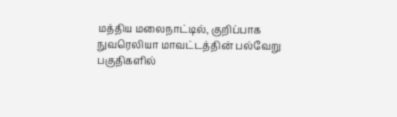மத்திய மலைநாட்டில், குறிப்பாக நுவரெலியா மாவட்டத்தின் பல்வேறு பகுதிகளில்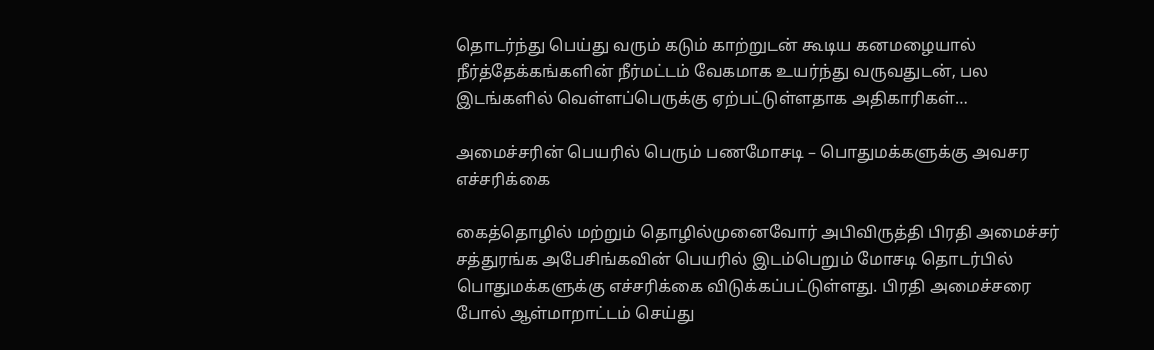தொடர்ந்து பெய்து வரும் கடும் காற்றுடன் கூடிய கனமழையால் நீர்த்தேக்கங்களின் நீர்மட்டம் வேகமாக உயர்ந்து வருவதுடன், பல இடங்களில் வெள்ளப்பெருக்கு ஏற்பட்டுள்ளதாக அதிகாரிகள்…

அமைச்சரின் பெயரில் பெரும் பணமோசடி – பொதுமக்களுக்கு அவசர எச்சரிக்கை

கைத்தொழில் மற்றும் தொழில்முனைவோர் அபிவிருத்தி பிரதி அமைச்சர் சத்துரங்க அபேசிங்கவின் பெயரில் இடம்பெறும் மோசடி தொடர்பில் பொதுமக்களுக்கு எச்சரிக்கை விடுக்கப்பட்டுள்ளது. பிரதி அமைச்சரை போல் ஆள்மாறாட்டம் செய்து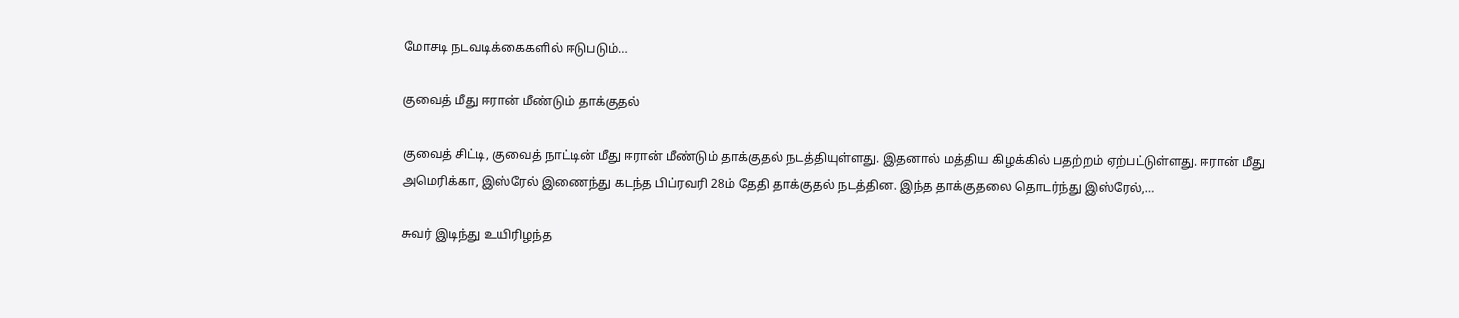மோசடி நடவடிக்கைகளில் ஈடுபடும்…

குவைத் மீது ஈரான் மீண்டும் தாக்குதல்

குவைத் சிட்டி, குவைத் நாட்டின் மீது ஈரான் மீண்டும் தாக்குதல் நடத்தியுள்ளது. இதனால் மத்திய கிழக்கில் பதற்றம் ஏற்பட்டுள்ளது. ஈரான் மீது அமெரிக்கா, இஸ்ரேல் இணைந்து கடந்த பிப்ரவரி 28ம் தேதி தாக்குதல் நடத்தின. இந்த தாக்குதலை தொடர்ந்து இஸ்ரேல்,…

சுவர் இடிந்து உயிரிழந்த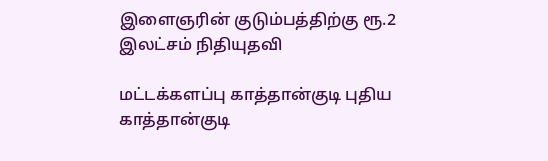இளைஞரின் குடும்பத்திற்கு ரூ.2 இலட்சம் நிதியுதவி

மட்டக்களப்பு காத்தான்குடி புதிய காத்தான்குடி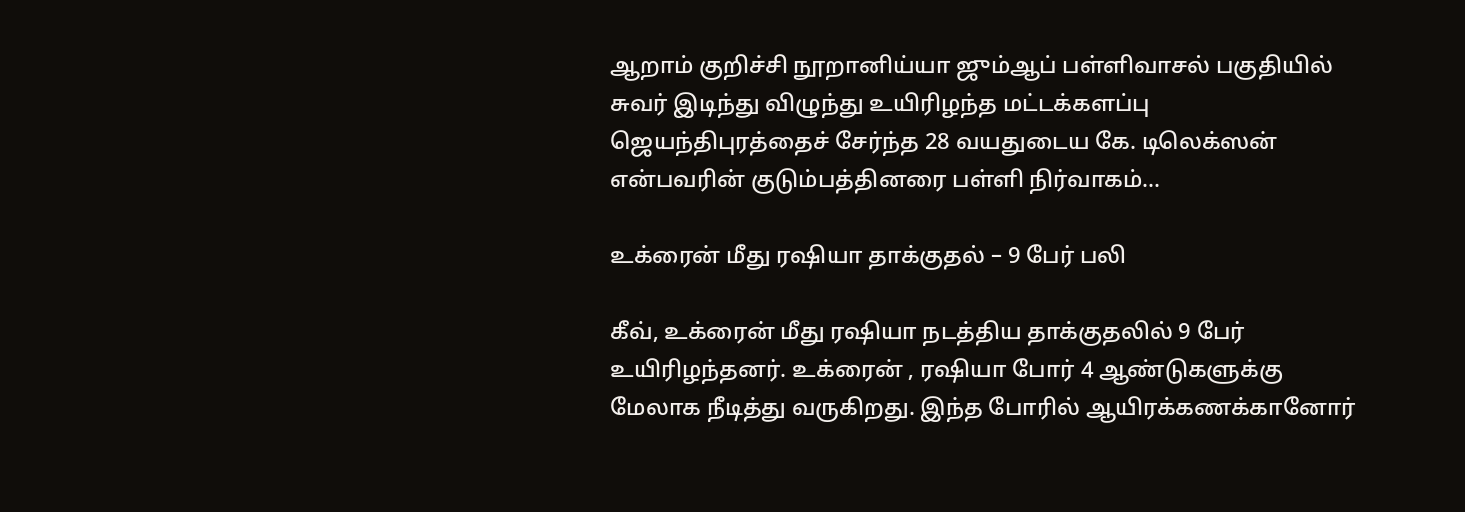ஆறாம் குறிச்சி நூறானிய்யா ஜும்ஆப் பள்ளிவாசல் பகுதியில் சுவர் இடிந்து விழுந்து உயிரிழந்த மட்டக்களப்பு ஜெயந்திபுரத்தைச் சேர்ந்த 28 வயதுடைய கே. டிலெக்ஸன் என்பவரின் குடும்பத்தினரை பள்ளி நிர்வாகம்…

உக்ரைன் மீது ரஷியா தாக்குதல் – 9 பேர் பலி

கீவ், உக்ரைன் மீது ரஷியா நடத்திய தாக்குதலில் 9 பேர் உயிரிழந்தனர். உக்ரைன் , ரஷியா போர் 4 ஆண்டுகளுக்கு மேலாக நீடித்து வருகிறது. இந்த போரில் ஆயிரக்கணக்கானோர்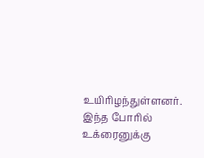உயிரிழந்துள்ளனர். இந்த போரில் உக்ரைனுக்கு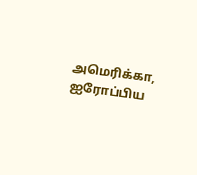அமெரிக்கா, ஐரோப்பிய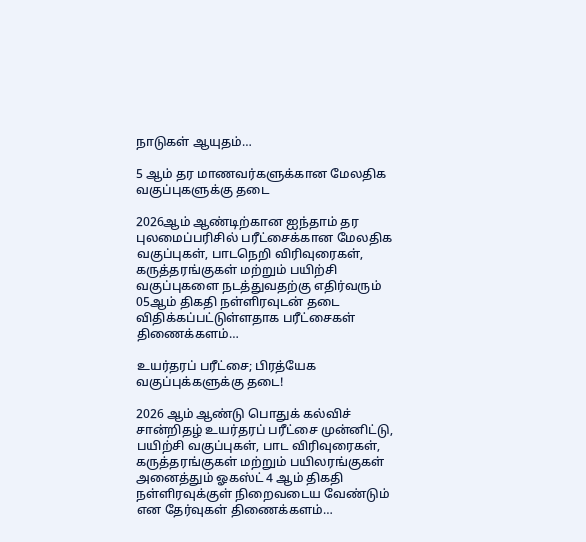நாடுகள் ஆயுதம்…

5 ஆம் தர மாணவர்களுக்கான மேலதிக வகுப்புகளுக்கு தடை

2026ஆம் ஆண்டிற்கான ஐந்தாம் தர புலமைப்பரிசில் பரீட்சைக்கான மேலதிக வகுப்புகள், பாடநெறி விரிவுரைகள், கருத்தரங்குகள் மற்றும் பயிற்சி வகுப்புகளை நடத்துவதற்கு எதிர்வரும் 05ஆம் திகதி நள்ளிரவுடன் தடை விதிக்கப்பட்டுள்ளதாக பரீட்சைகள் திணைக்களம்…

உயர்தரப் பரீட்சை; பிரத்யேக வகுப்புக்களுக்கு தடை!

2026 ஆம் ஆண்டு பொதுக் கல்விச் சான்றிதழ் உயர்தரப் பரீட்சை முன்னிட்டு, பயிற்சி வகுப்புகள், பாட விரிவுரைகள், கருத்தரங்குகள் மற்றும் பயிலரங்குகள் அனைத்தும் ஓகஸ்ட் 4 ஆம் திகதி நள்ளிரவுக்குள் நிறைவடைய வேண்டும் என தேர்வுகள் திணைக்களம்…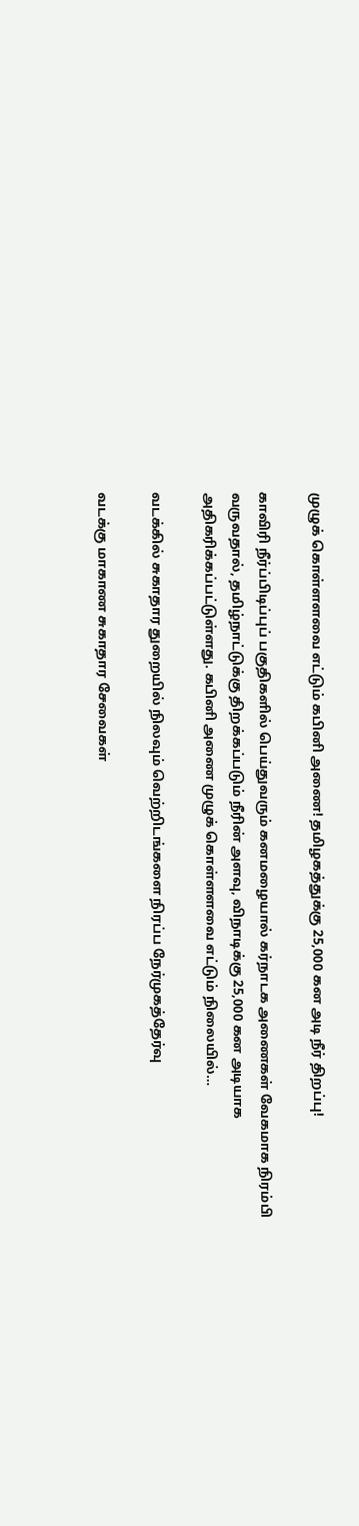முழுக் கொள்ளளவை எட்டும் கபினி அணை! தமிழகத்துக்கு 25,000 கன அடி நீர் திறப்பு!

காவிரி நீர்ப்பிடிப்புப் பகுதிகளில் பெய்துவரும் கனமழையால் கர்நாடக அணைகள் வேகமாக நிரம்பி வருவதால், தமிழ்நாட்டுக்கு திறக்கப்படும் நீரின் அளவு, விநாடிக்கு 25,000 கன அடியாக அதிகரிக்கப்பட்டுள்ளது. கபினி அணை முழுக் கொள்ளளவை எட்டும் நிலையில்…

வடக்கில் சுகாதார துறையில் நிலவும் வெற்றிடங்களை நிரப்ப நேர்முகத்தேர்வு

வடக்கு மாகாண சுகாதார சேவைகள்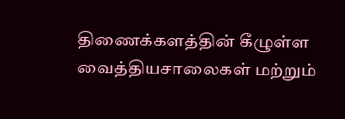திணைக்களத்தின் கீழுள்ள வைத்தியசாலைகள் மற்றும்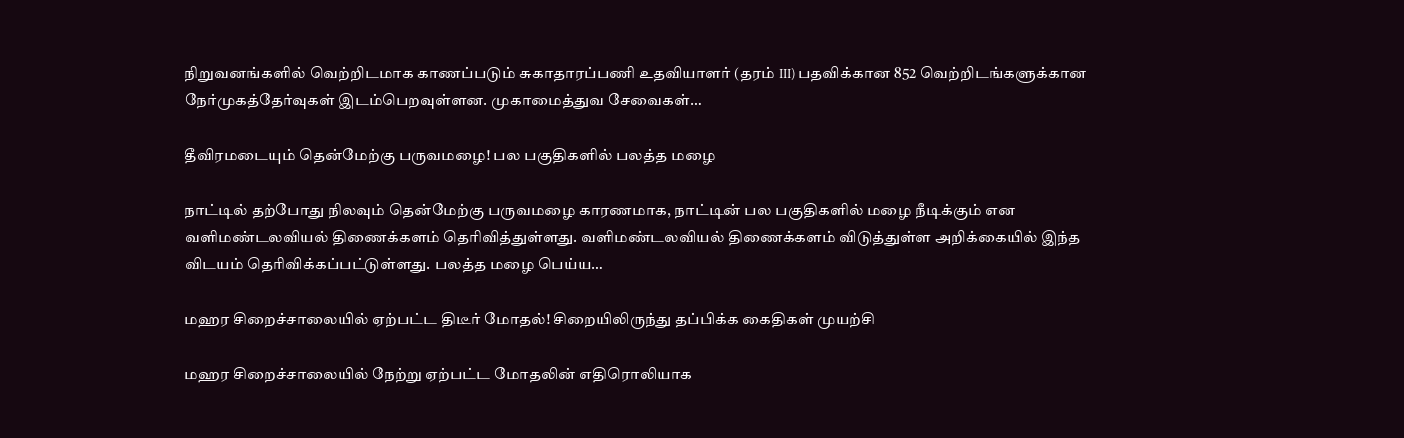நிறுவனங்களில் வெற்றிடமாக காணப்படும் சுகாதாரப்பணி உதவியாளர் (தரம் III) பதவிக்கான 852 வெற்றிடங்களுக்கான நேர்முகத்தேர்வுகள் இடம்பெறவுள்ளன. முகாமைத்துவ சேவைகள்…

தீவிரமடையும் தென்மேற்கு பருவமழை! பல பகுதிகளில் பலத்த மழை

நாட்டில் தற்போது நிலவும் தென்மேற்கு பருவமழை காரணமாக, நாட்டின் பல பகுதிகளில் மழை நீடிக்கும் என வளிமண்டலவியல் திணைக்களம் தெரிவித்துள்ளது. வளிமண்டலவியல் திணைக்களம் விடுத்துள்ள அறிக்கையில் இந்த விடயம் தெரிவிக்கப்பட்டுள்ளது. பலத்த மழை பெய்ய…

மஹர சிறைச்சாலையில் ஏற்பட்ட திடீர் மோதல்! சிறையிலிருந்து தப்பிக்க கைதிகள் முயற்சி

மஹர சிறைச்சாலையில் நேற்று ஏற்பட்ட மோதலின் எதிரொலியாக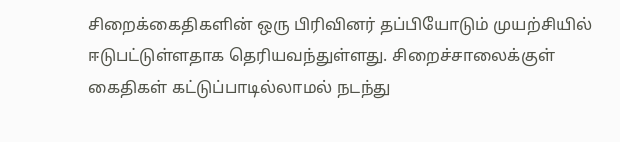சிறைக்கைதிகளின் ஒரு பிரிவினர் தப்பியோடும் முயற்சியில் ஈடுபட்டுள்ளதாக தெரியவந்துள்ளது. சிறைச்சாலைக்குள் கைதிகள் கட்டுப்பாடில்லாமல் நடந்து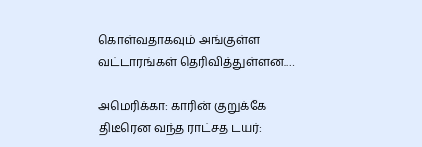கொள்வதாகவும் அங்குள்ள வட்டாரங்கள் தெரிவித்துள்ளன.…

அமெரிக்கா: காரின் குறுக்கே திடீரென வந்த ராட்சத டயர்: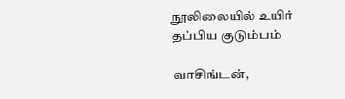நூலிலையில் உயிர் தப்பிய குடும்பம்

வாசிங்டன்,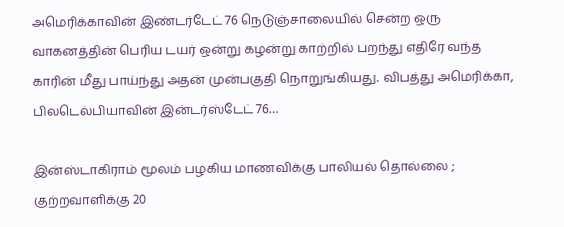அமெரிக்காவின் இண்டர்டேட் 76 நெடுஞ்சாலையில் சென்ற ஒரு வாகனத்தின் பெரிய டயர் ஒன்று கழன்று காற்றில் பறந்து எதிரே வந்த காரின் மீது பாய்ந்து அதன் முன்பகுதி நொறுங்கியது. விபத்து அமெரிக்கா, பிலடெல்பியாவின் இன்டர்ஸ்டேட் 76…

இன்ஸ்டாகிராம் மூலம் பழகிய மாணவிக்கு பாலியல் தொல்லை ; குற்றவாளிக்கு 20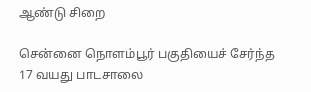ஆண்டு சிறை

சென்னை நொளம்பூர் பகுதியைச் சேர்ந்த 17 வயது பாடசாலை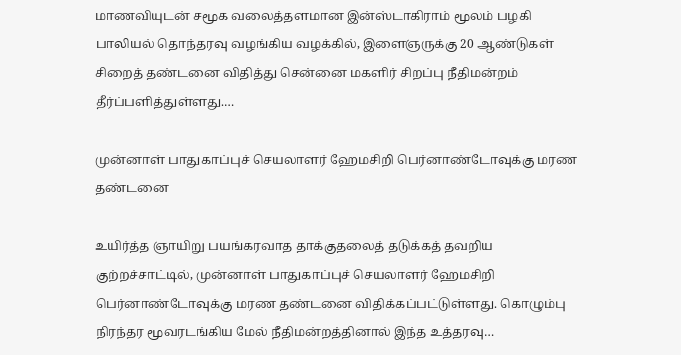மாணவியுடன் சமூக வலைத்தளமான இன்ஸ்டாகிராம் மூலம் பழகி பாலியல் தொந்தரவு வழங்கிய வழக்கில், இளைஞருக்கு 20 ஆண்டுகள் சிறைத் தண்டனை விதித்து சென்னை மகளிர் சிறப்பு நீதிமன்றம் தீர்ப்பளித்துள்ளது.…

முன்னாள் பாதுகாப்புச் செயலாளர் ஹேமசிறி பெர்னாண்டோவுக்கு மரண தண்டனை

உயிர்த்த ஞாயிறு பயங்கரவாத தாக்குதலைத் தடுக்கத் தவறிய குற்றச்சாட்டில், முன்னாள் பாதுகாப்புச் செயலாளர் ஹேமசிறி பெர்னாண்டோவுக்கு மரண தண்டனை விதிக்கப்பட்டுள்ளது. கொழும்பு நிரந்தர மூவரடங்கிய மேல் நீதிமன்றத்தினால் இந்த உத்தரவு…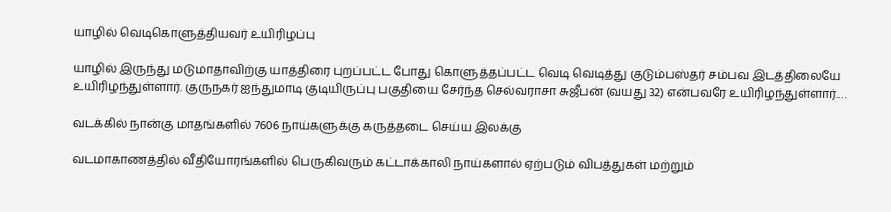யாழில் வெடிகொளுத்தியவர் உயிரிழப்பு

யாழில் இருந்து மடுமாதாவிற்கு யாத்திரை புறப்பட்ட போது கொளுத்தப்பட்ட வெடி வெடித்து குடும்பஸ்தர் சம்பவ இடத்திலையே உயிரிழந்துள்ளார். குருநகர் ஐந்துமாடி குடியிருப்பு பகுதியை சேர்ந்த செல்வராசா சுஜீபன் (வயது 32) என்பவரே உயிரிழந்துள்ளார்.…

வடக்கில் நான்கு மாதங்களில் 7606 நாய்களுக்கு கருத்தடை செய்ய இலக்கு

வடமாகாணத்தில் வீதியோரங்களில் பெருகிவரும் கட்டாக்காலி நாய்களால் ஏற்படும் விபத்துகள் மற்றும்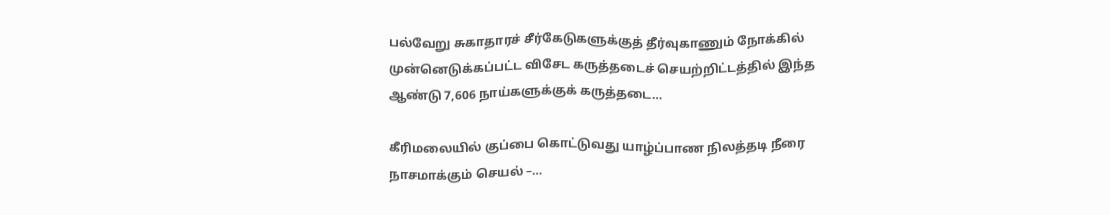பல்வேறு சுகாதாரச் சீர்கேடுகளுக்குத் தீர்வுகாணும் நோக்கில் முன்னெடுக்கப்பட்ட விசேட கருத்தடைச் செயற்றிட்டத்தில் இந்த ஆண்டு 7,606 நாய்களுக்குக் கருத்தடை…

கீரிமலையில் குப்பை கொட்டுவது யாழ்ப்பாண நிலத்தடி நீரை நாசமாக்கும் செயல் –…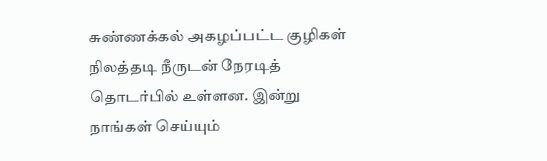சுண்ணக்கல் அகழப்பட்ட குழிகள் நிலத்தடி நீருடன் நேரடித் தொடர்பில் உள்ளன. இன்று நாங்கள் செய்யும்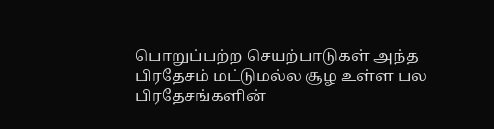பொறுப்பற்ற செயற்பாடுகள் அந்த பிரதேசம் மட்டுமல்ல சூழ உள்ள பல பிரதேசங்களின்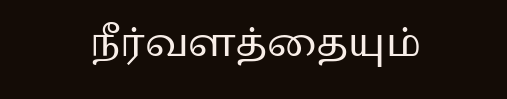நீர்வளத்தையும்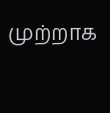முற்றாக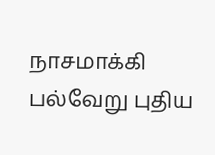நாசமாக்கி பல்வேறு புதிய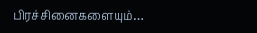பிரச்சினைகளையும்…